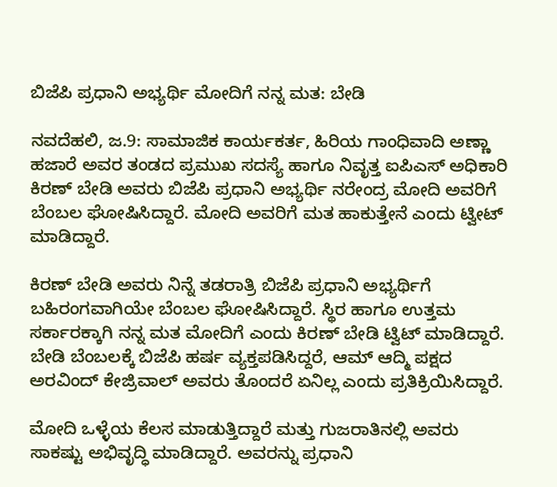ಬಿಜೆಪಿ ಪ್ರಧಾನಿ ಅಭ್ಯರ್ಥಿ ಮೋದಿಗೆ ನನ್ನ ಮತ: ಬೇಡಿ

ನವದೆಹಲಿ, ಜ.9: ಸಾಮಾಜಿಕ ಕಾರ್ಯಕರ್ತ, ಹಿರಿಯ ಗಾಂಧಿವಾದಿ ಅಣ್ಣಾ ಹಜಾರೆ ಅವರ ತಂಡದ ಪ್ರಮುಖ ಸದಸ್ಯೆ ಹಾಗೂ ನಿವೃತ್ತ ಐಪಿಎಸ್ ಅಧಿಕಾರಿ ಕಿರಣ್ ಬೇಡಿ ಅವರು ಬಿಜೆಪಿ ಪ್ರಧಾನಿ ಅಭ್ಯರ್ಥಿ ನರೇಂದ್ರ ಮೋದಿ ಅವರಿಗೆ ಬೆಂಬಲ ಘೋಷಿಸಿದ್ದಾರೆ. ಮೋದಿ ಅವರಿಗೆ ಮತ ಹಾಕುತ್ತೇನೆ ಎಂದು ಟ್ವೀಟ್ ಮಾಡಿದ್ದಾರೆ.

ಕಿರಣ್ ಬೇಡಿ ಅವರು ನಿನ್ನೆ ತಡರಾತ್ರಿ ಬಿಜೆಪಿ ಪ್ರಧಾನಿ ಅಭ್ಯರ್ಥಿಗೆ ಬಹಿರಂಗವಾಗಿಯೇ ಬೆಂಬಲ ಘೋಷಿಸಿದ್ದಾರೆ. ಸ್ಥಿರ ಹಾಗೂ ಉತ್ತಮ ಸರ್ಕಾರಕ್ಕಾಗಿ ನನ್ನ ಮತ ಮೋದಿಗೆ ಎಂದು ಕಿರಣ್ ಬೇಡಿ ಟ್ವಿಟ್ ಮಾಡಿದ್ದಾರೆ. ಬೇಡಿ ಬೆಂಬಲಕ್ಕೆ ಬಿಜೆಪಿ ಹರ್ಷ ವ್ಯಕ್ತಪಡಿಸಿದ್ದರೆ, ಆಮ್ ಆದ್ಮಿ ಪಕ್ಷದ ಅರವಿಂದ್ ಕೇಜ್ರಿವಾಲ್ ಅವರು ತೊಂದರೆ ಏನಿಲ್ಲ ಎಂದು ಪ್ರತಿಕ್ರಿಯಿಸಿದ್ದಾರೆ.

ಮೋದಿ ಒಳ್ಳೆಯ ಕೆಲಸ ಮಾಡುತ್ತಿದ್ದಾರೆ ಮತ್ತು ಗುಜರಾತಿನಲ್ಲಿ ಅವರು ಸಾಕಷ್ಟು ಅಭಿವೃದ್ಧಿ ಮಾಡಿದ್ದಾರೆ. ಅವರನ್ನು ಪ್ರಧಾನಿ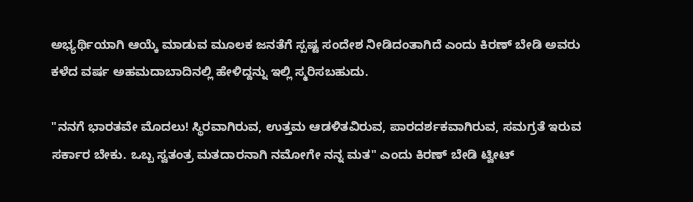ಅಭ್ಯರ್ಥಿಯಾಗಿ ಆಯ್ಕೆ ಮಾಡುವ ಮೂಲಕ ಜನತೆಗೆ ಸ್ಪಷ್ಟ ಸಂದೇಶ ನೀಡಿದಂತಾಗಿದೆ ಎಂದು ಕಿರಣ್ ಬೇಡಿ ಅವರು ಕಳೆದ ವರ್ಷ ಅಹಮದಾಬಾದಿನಲ್ಲಿ ಹೇಳಿದ್ದನ್ನು ಇಲ್ಲಿ ಸ್ಮರಿಸಬಹುದು.

"ನನಗೆ ಭಾರತವೇ ಮೊದಲು! ಸ್ಥಿರವಾಗಿರುವ, ಉತ್ತಮ ಆಡಳಿತವಿರುವ, ಪಾರದರ್ಶಕವಾಗಿರುವ, ಸಮಗ್ರತೆ ಇರುವ ಸರ್ಕಾರ ಬೇಕು. ಒಬ್ಬ ಸ್ವತಂತ್ರ ಮತದಾರನಾಗಿ ನಮೋಗೇ ನನ್ನ ಮತ" ಎಂದು ಕಿರಣ್ ಬೇಡಿ ಟ್ವೀಟ್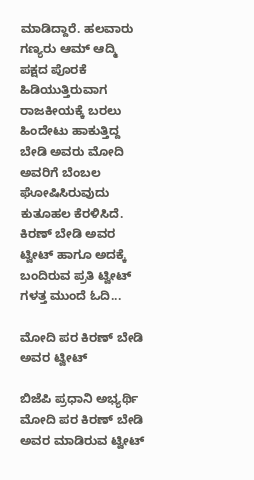ಮಾಡಿದ್ದಾರೆ. ಹಲವಾರು ಗಣ್ಯರು ಆಮ್ ಆದ್ಮಿ ಪಕ್ಷದ ಪೊರಕೆ ಹಿಡಿಯುತ್ತಿರುವಾಗ ರಾಜಕೀಯಕ್ಕೆ ಬರಲು ಹಿಂದೇಟು ಹಾಕುತ್ತಿದ್ದ ಬೇಡಿ ಅವರು ಮೋದಿ ಅವರಿಗೆ ಬೆಂಬಲ ಘೋಷಿಸಿರುವುದು ಕುತೂಹಲ ಕೆರಳಿಸಿದೆ. ಕಿರಣ್ ಬೇಡಿ ಅವರ ಟ್ವೀಟ್ ಹಾಗೂ ಅದಕ್ಕೆ ಬಂದಿರುವ ಪ್ರತಿ ಟ್ವೀಟ್ ಗಳತ್ತ ಮುಂದೆ ಓದಿ...

ಮೋದಿ ಪರ ಕಿರಣ್ ಬೇಡಿ ಅವರ ಟ್ವೀಟ್

ಬಿಜೆಪಿ ಪ್ರಧಾನಿ ಅಭ್ಯರ್ಥಿ ಮೋದಿ ಪರ ಕಿರಣ್ ಬೇಡಿ ಅವರ ಮಾಡಿರುವ ಟ್ವೀಟ್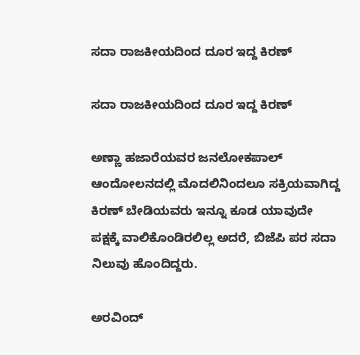ಸದಾ ರಾಜಕೀಯದಿಂದ ದೂರ ಇದ್ದ ಕಿರಣ್

ಸದಾ ರಾಜಕೀಯದಿಂದ ದೂರ ಇದ್ದ ಕಿರಣ್

ಅಣ್ಣಾ ಹಜಾರೆಯವರ ಜನಲೋಕಪಾಲ್ ಆಂದೋಲನದಲ್ಲಿ ಮೊದಲಿನಿಂದಲೂ ಸಕ್ರಿಯವಾಗಿದ್ದ ಕಿರಣ್ ಬೇಡಿಯವರು ಇನ್ನೂ ಕೂಡ ಯಾವುದೇ ಪಕ್ಷಕ್ಕೆ ವಾಲಿಕೊಂಡಿರಲಿಲ್ಲ ಅದರೆ, ಬಿಜೆಪಿ ಪರ ಸದಾ ನಿಲುವು ಹೊಂದಿದ್ದರು.

ಅರವಿಂದ್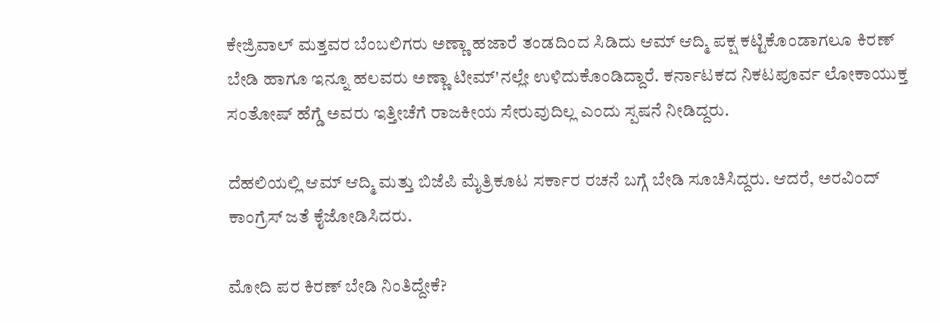ಕೇಜ್ರಿವಾಲ್ ಮತ್ತವರ ಬೆಂಬಲಿಗರು ಅಣ್ಣಾ ಹಜಾರೆ ತಂಡದಿಂದ ಸಿಡಿದು ಆಮ್ ಆದ್ಮಿ ಪಕ್ಷ ಕಟ್ಟಿಕೊಂಡಾಗಲೂ ಕಿರಣ್ ಬೇಡಿ ಹಾಗೂ ಇನ್ನೂ ಹಲವರು ಅಣ್ಣಾ ಟೀಮ್'ನಲ್ಲೇ ಉಳಿದುಕೊಂಡಿದ್ದಾರೆ. ಕರ್ನಾಟಕದ ನಿಕಟಪೂರ್ವ ಲೋಕಾಯುಕ್ತ ಸಂತೋಷ್ ಹೆಗ್ಡೆ ಅವರು ಇತ್ತೀಚೆಗೆ ರಾಜಕೀಯ ಸೇರುವುದಿಲ್ಲ ಎಂದು ಸ್ಪಷನೆ ನೀಡಿದ್ದರು.

ದೆಹಲಿಯಲ್ಲಿ ಆಮ್ ಆದ್ಮಿ ಮತ್ತು ಬಿಜೆಪಿ ಮೈತ್ರಿಕೂಟ ಸರ್ಕಾರ ರಚನೆ ಬಗ್ಗೆ ಬೇಡಿ ಸೂಚಿಸಿದ್ದರು. ಆದರೆ, ಅರವಿಂದ್ ಕಾಂಗ್ರೆಸ್ ಜತೆ ಕೈಜೋಡಿಸಿದರು.

ಮೋದಿ ಪರ ಕಿರಣ್ ಬೇಡಿ ನಿಂತಿದ್ದೇಕೆ?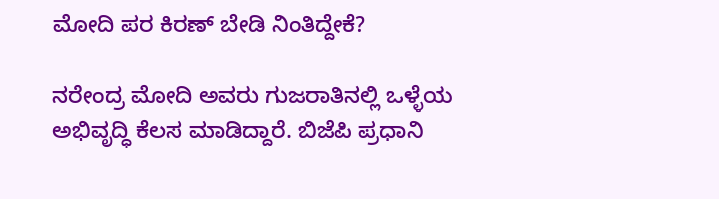ಮೋದಿ ಪರ ಕಿರಣ್ ಬೇಡಿ ನಿಂತಿದ್ದೇಕೆ?

ನರೇಂದ್ರ ಮೋದಿ ಅವರು ಗುಜರಾತಿನಲ್ಲಿ ಒಳ್ಳೆಯ ಅಭಿವೃದ್ಧಿ ಕೆಲಸ ಮಾಡಿದ್ದಾರೆ. ಬಿಜೆಪಿ ಪ್ರಧಾನಿ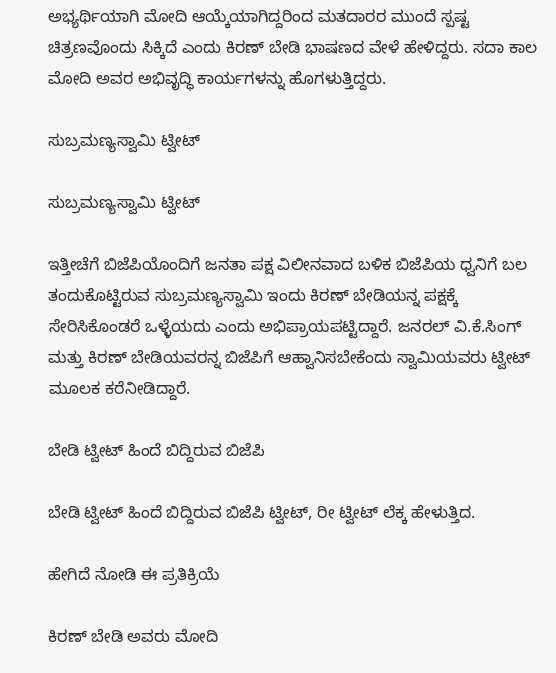ಅಭ್ಯರ್ಥಿಯಾಗಿ ಮೋದಿ ಆಯ್ಕೆಯಾಗಿದ್ದರಿಂದ ಮತದಾರರ ಮುಂದೆ ಸ್ಪಷ್ಟ ಚಿತ್ರಣವೊಂದು ಸಿಕ್ಕಿದೆ ಎಂದು ಕಿರಣ್ ಬೇಡಿ ಭಾಷಣದ ವೇಳೆ ಹೇಳಿದ್ದರು. ಸದಾ ಕಾಲ ಮೋದಿ ಅವರ ಅಭಿವೃದ್ಧಿ ಕಾರ್ಯಗಳನ್ನು ಹೊಗಳುತ್ತಿದ್ದರು.

ಸುಬ್ರಮಣ್ಯಸ್ವಾಮಿ ಟ್ವೀಟ್

ಸುಬ್ರಮಣ್ಯಸ್ವಾಮಿ ಟ್ವೀಟ್

ಇತ್ತೀಚೆಗೆ ಬಿಜೆಪಿಯೊಂದಿಗೆ ಜನತಾ ಪಕ್ಷ ವಿಲೀನವಾದ ಬಳಿಕ ಬಿಜೆಪಿಯ ಧ್ವನಿಗೆ ಬಲ ತಂದುಕೊಟ್ಟಿರುವ ಸುಬ್ರಮಣ್ಯಸ್ವಾಮಿ ಇಂದು ಕಿರಣ್ ಬೇಡಿಯನ್ನ ಪಕ್ಷಕ್ಕೆ ಸೇರಿಸಿಕೊಂಡರೆ ಒಳ್ಳೆಯದು ಎಂದು ಅಭಿಪ್ರಾಯಪಟ್ಟಿದ್ದಾರೆ. ಜನರಲ್ ವಿ.ಕೆ.ಸಿಂಗ್ ಮತ್ತು ಕಿರಣ್ ಬೇಡಿಯವರನ್ನ ಬಿಜೆಪಿಗೆ ಆಹ್ವಾನಿಸಬೇಕೆಂದು ಸ್ವಾಮಿಯವರು ಟ್ವೀಟ್ ಮೂಲಕ ಕರೆನೀಡಿದ್ದಾರೆ.

ಬೇಡಿ ಟ್ವೀಟ್ ಹಿಂದೆ ಬಿದ್ದಿರುವ ಬಿಜೆಪಿ

ಬೇಡಿ ಟ್ವೀಟ್ ಹಿಂದೆ ಬಿದ್ದಿರುವ ಬಿಜೆಪಿ ಟ್ವೀಟ್, ರೀ ಟ್ವೀಟ್ ಲೆಕ್ಕ ಹೇಳುತ್ತಿದ.

ಹೇಗಿದೆ ನೋಡಿ ಈ ಪ್ರತಿಕ್ರಿಯೆ

ಕಿರಣ್ ಬೇಡಿ ಅವರು ಮೋದಿ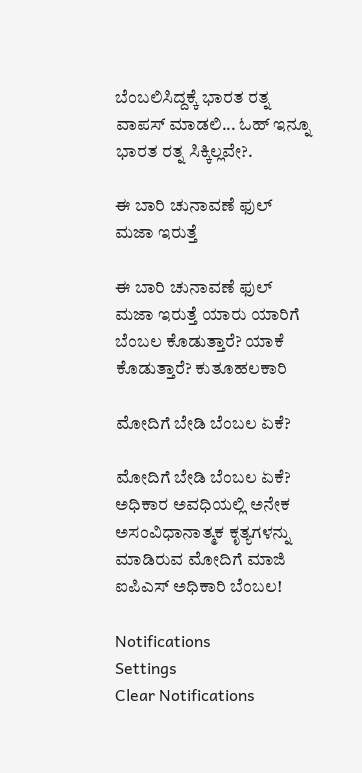ಬೆಂಬಲಿಸಿದ್ದಕ್ಕೆ ಭಾರತ ರತ್ನ ವಾಪಸ್ ಮಾಡಲಿ... ಓಹ್ ಇನ್ನೂ ಭಾರತ ರತ್ನ ಸಿಕ್ಕಿಲ್ಲವೇ?.

ಈ ಬಾರಿ ಚುನಾವಣೆ ಫುಲ್ ಮಜಾ ಇರುತ್ತೆ

ಈ ಬಾರಿ ಚುನಾವಣೆ ಫುಲ್ ಮಜಾ ಇರುತ್ತೆ ಯಾರು ಯಾರಿಗೆ ಬೆಂಬಲ ಕೊಡುತ್ತಾರೆ? ಯಾಕೆ ಕೊಡುತ್ತಾರೆ? ಕುತೂಹಲಕಾರಿ

ಮೋದಿಗೆ ಬೇಡಿ ಬೆಂಬಲ ಏಕೆ?

ಮೋದಿಗೆ ಬೇಡಿ ಬೆಂಬಲ ಏಕೆ? ಅಧಿಕಾರ ಅವಧಿಯಲ್ಲಿ ಅನೇಕ ಅಸಂವಿಧಾನಾತ್ಮಕ ಕೃತ್ಯಗಳನ್ನು ಮಾಡಿರುವ ಮೋದಿಗೆ ಮಾಜಿ ಐಪಿಎಸ್ ಅಧಿಕಾರಿ ಬೆಂಬಲ!

Notifications
Settings
Clear Notifications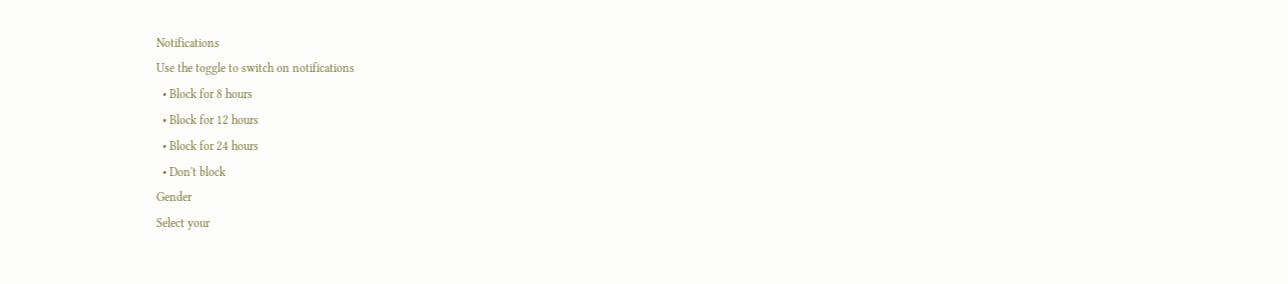Notifications
Use the toggle to switch on notifications
  • Block for 8 hours
  • Block for 12 hours
  • Block for 24 hours
  • Don't block
Gender
Select your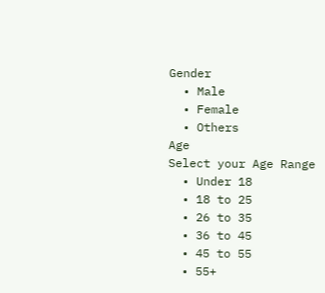Gender
  • Male
  • Female
  • Others
Age
Select your Age Range
  • Under 18
  • 18 to 25
  • 26 to 35
  • 36 to 45
  • 45 to 55
  • 55+